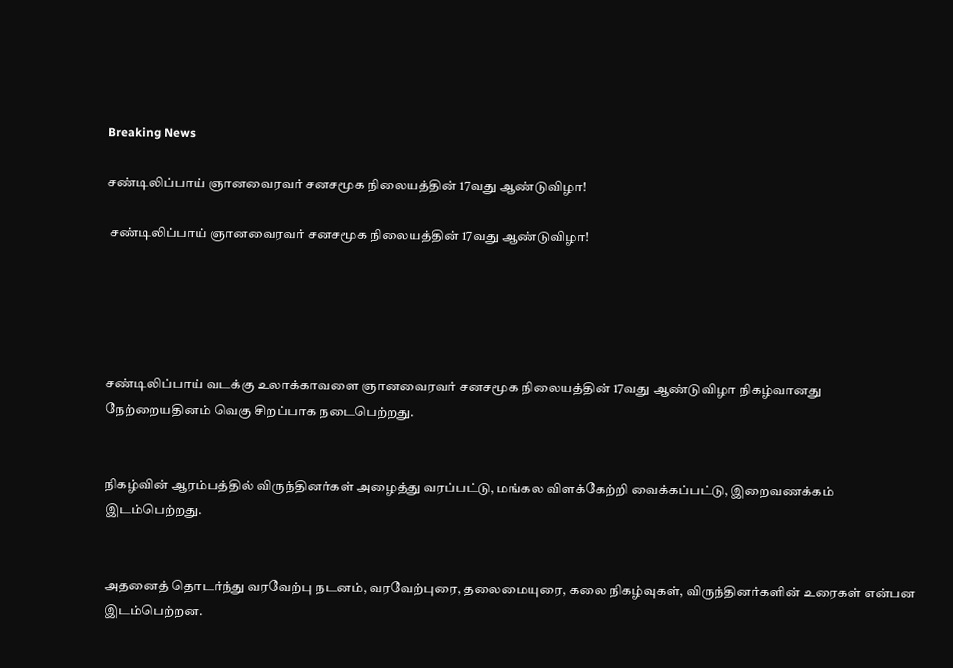Breaking News

சண்டிலிப்பாய் ஞானவைரவர் சனசமூக நிலையத்தின் 17வது ஆண்டுவிழா!

 சண்டிலிப்பாய் ஞானவைரவர் சனசமூக நிலையத்தின் 17வது ஆண்டுவிழா!





சண்டிலிப்பாய் வடக்கு உலாக்காவளை ஞானவைரவர் சனசமூக நிலையத்தின் 17வது ஆண்டுவிழா நிகழ்வானது நேற்றையதினம் வெகு சிறப்பாக நடைபெற்றது.


நிகழ்வின் ஆரம்பத்தில் விருந்தினர்கள் அழைத்து வரப்பட்டு, மங்கல விளக்கேற்றி வைக்கப்பட்டு, இறைவணக்கம் இடம்பெற்றது.


அதனைத் தொடர்ந்து வரவேற்பு நடனம், வரவேற்புரை, தலைமையுரை, கலை நிகழ்வுகள், விருந்தினர்களின் உரைகள் என்பன இடம்பெற்றன.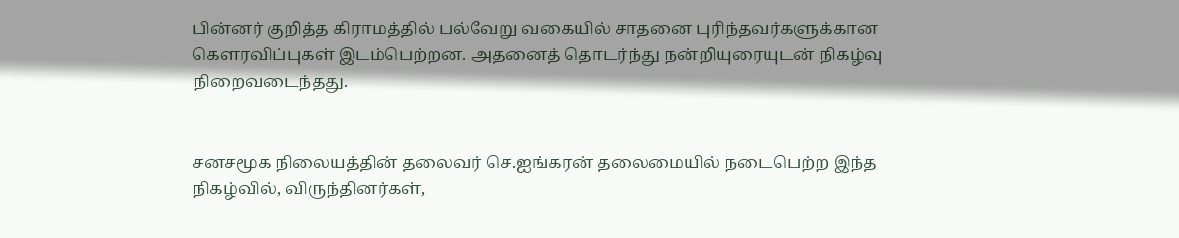பின்னர் குறித்த கிராமத்தில் பல்வேறு வகையில் சாதனை புரிந்தவர்களுக்கான கௌரவிப்புகள் இடம்பெற்றன. அதனைத் தொடர்ந்து நன்றியுரையுடன் நிகழ்வு நிறைவடைந்தது.


சனசமூக நிலையத்தின் தலைவர் செ.ஐங்கரன் தலைமையில் நடைபெற்ற இந்த நிகழ்வில், விருந்தினர்கள்,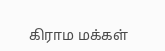கிராம மக்கள்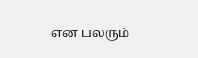என பலரும்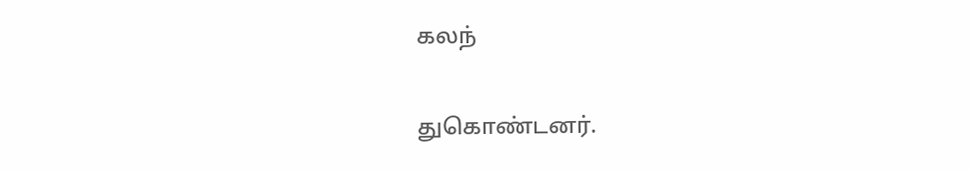கலந்

துகொண்டனர்.